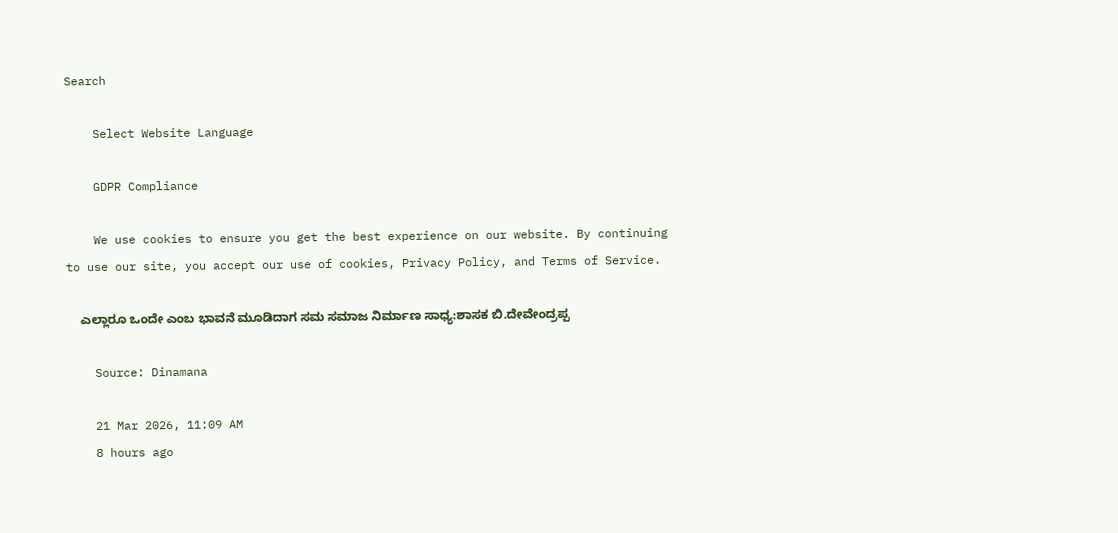Search

    Select Website Language

    GDPR Compliance

    We use cookies to ensure you get the best experience on our website. By continuing to use our site, you accept our use of cookies, Privacy Policy, and Terms of Service.

    ಎಲ್ಲಾರೂ ಒಂದೇ ಎಂಬ ಭಾವನೆ ಮೂಡಿದಾಗ ಸಮ ಸಮಾಜ ನಿರ್ಮಾಣ ಸಾಧ್ಯ:ಶಾಸಕ ಬಿ.ದೇವೇಂದ್ರಪ್ಪ

    Source: Dinamana

    21 Mar 2026, 11:09 AM
    8 hours ago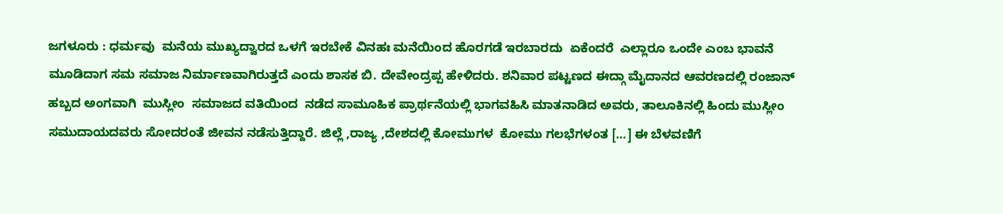ಜಗಳೂರು : ಧರ್ಮವು  ಮನೆಯ ಮುಖ್ಯದ್ವಾರದ ಒಳಗೆ ಇರಬೇಕೆ ವಿನಹಃ ಮನೆಯಿಂದ ಹೊರಗಡೆ ಇರಬಾರದು  ಏಕೆಂದರೆ  ಎಲ್ಲಾರೂ ಒಂದೇ ಎಂಬ ಭಾವನೆ  ಮೂಡಿದಾಗ ಸಮ ಸಮಾಜ ನಿರ್ಮಾಣವಾಗಿರುತ್ತದೆ ಎಂದು ಶಾಸಕ ಬಿ. ದೇವೇಂದ್ರಪ್ಪ ಹೇಳಿದರು. ಶನಿವಾರ ಪಟ್ಟಣದ ಈದ್ಗಾ ಮೈದಾನದ ಆವರಣದಲ್ಲಿ ರಂಜಾನ್ ಹಬ್ಬದ ಅಂಗವಾಗಿ  ಮುಸ್ಲೀಂ  ಸಮಾಜದ ವತಿಯಿಂದ  ನಡೆದ ಸಾಮೂಹಿಕ ಪ್ರಾರ್ಥನೆಯಲ್ಲಿ ಭಾಗವಹಿಸಿ ಮಾತನಾಡಿದ ಅವರು, ತಾಲೂಕಿನಲ್ಲಿ ಹಿಂದು ಮುಸ್ಲೀಂ ಸಮುದಾಯದವರು ಸೋದರಂತೆ ಜೀವನ ನಡೆಸುತ್ತಿದ್ದಾರೆ. ಜಿಲ್ಲೆ ,ರಾಜ್ಯ ,ದೇಶದಲ್ಲಿ ಕೋಮುಗಳ  ಕೋಮು ಗಲಭೆಗಳಂತ […] ಈ ಬೆಳವಣಿಗೆ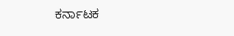ಕರ್ನಾಟಕ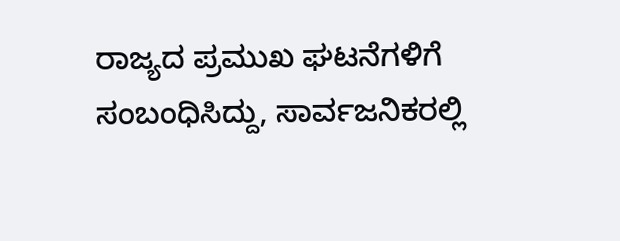ರಾಜ್ಯದ ಪ್ರಮುಖ ಘಟನೆಗಳಿಗೆ ಸಂಬಂಧಿಸಿದ್ದು, ಸಾರ್ವಜನಿಕರಲ್ಲಿ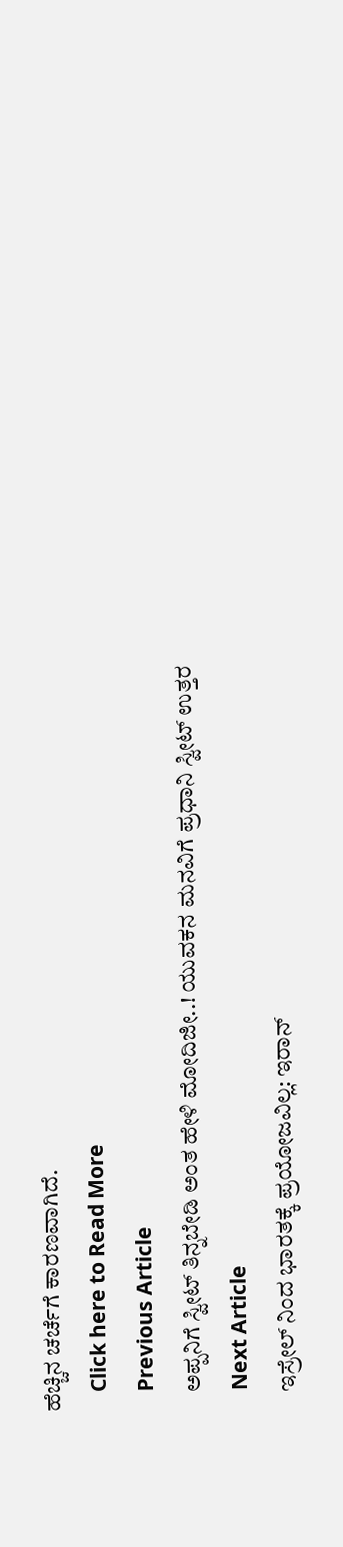ಹೆಚ್ಚಿನ ಚರ್ಚೆಗೆ ಕಾರಣವಾಗಿದೆ.
    Click here to Read More
    Previous Article
    ಅಪ್ಪನಿಗೆ ಸ್ವೀಟ್ ತಿನ್ನಬೇಡಿ ಅಂತ ಹೇಳಿ ಮೋದಿಜೀ..! ಯುವಕನ ಮನವಿಗೆ ಪ್ರಧಾನಿ ಸ್ವೀಟ್‌ ಉತ್ತರ
    Next Article
    ಇಸ್ರೇಲ್ ನಿಂದ ಭಾರತಕ್ಕೆ ಪ್ರಯೋಜವಿಲ್ಲ: ಇರಾನ್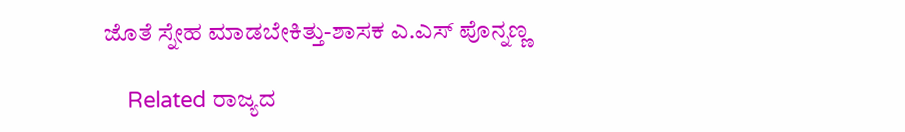ಜೊತೆ ಸ್ನೇಹ ಮಾಡಬೇಕಿತ್ತು-ಶಾಸಕ ಎ.ಎಸ್ ಪೊನ್ನಣ್ಣ

    Related ರಾಜ್ಯದ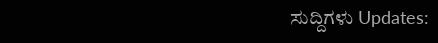ಸುದ್ದಿಗಳು Updates: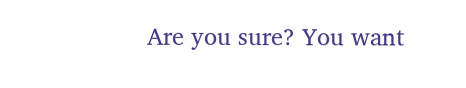Are you sure? You want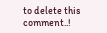to delete this comment..!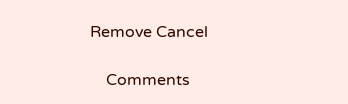Remove Cancel

    Comments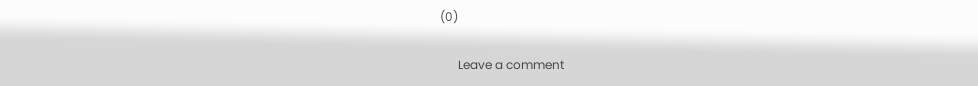(0)

      Leave a comment